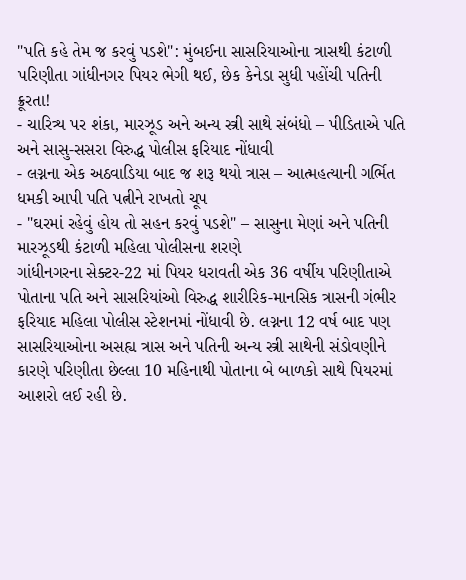"પતિ કહે તેમ જ કરવું પડશે": મુંબઈના સાસરિયાઓના ત્રાસથી કંટાળી પરિણીતા ગાંધીનગર પિયર ભેગી થઈ, છેક કેનેડા સુધી પહોંચી પતિની ક્રૂરતા!
- ચારિત્ર્ય પર શંકા, મારઝૂડ અને અન્ય સ્ત્રી સાથે સંબંધો – પીડિતાએ પતિ અને સાસુ-સસરા વિરુદ્ધ પોલીસ ફરિયાદ નોંધાવી
- લગ્નના એક અઠવાડિયા બાદ જ શરૂ થયો ત્રાસ – આત્મહત્યાની ગર્ભિત ધમકી આપી પતિ પત્નીને રાખતો ચૂપ
- "ઘરમાં રહેવું હોય તો સહન કરવું પડશે" – સાસુના મેણાં અને પતિની મારઝૂડથી કંટાળી મહિલા પોલીસના શરણે
ગાંધીનગરના સેક્ટર-22 માં પિયર ધરાવતી એક 36 વર્ષીય પરિણીતાએ પોતાના પતિ અને સાસરિયાંઓ વિરુદ્ધ શારીરિક-માનસિક ત્રાસની ગંભીર ફરિયાદ મહિલા પોલીસ સ્ટેશનમાં નોંધાવી છે. લગ્નના 12 વર્ષ બાદ પણ સાસરિયાઓના અસહ્ય ત્રાસ અને પતિની અન્ય સ્ત્રી સાથેની સંડોવણીને કારણે પરિણીતા છેલ્લા 10 મહિનાથી પોતાના બે બાળકો સાથે પિયરમાં આશરો લઈ રહી છે.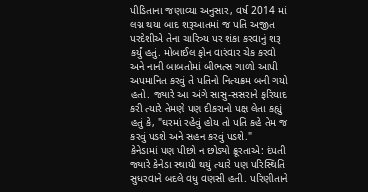પીડિતાના જણાવ્યા અનુસાર, વર્ષ 2014 માં લગ્ન થયા બાદ શરૂઆતમાં જ પતિ અજીત પરદેશીએ તેના ચારિત્ર્ય પર શંકા કરવાનું શરૂ કર્યું હતું. મોબાઈલ ફોન વારંવાર ચેક કરવો અને નાની બાબતોમાં બીભત્સ ગાળો આપી અપમાનિત કરવું તે પતિનો નિત્યક્રમ બની ગયો હતો. જ્યારે આ અંગે સાસુ-સસરાને ફરિયાદ કરી ત્યારે તેમણે પણ દીકરાનો પક્ષ લેતા કહ્યું હતું કે, "ઘરમાં રહેવું હોય તો પતિ કહે તેમ જ કરવું પડશે અને સહન કરવું પડશે."
કેનેડામાં પણ પીછો ન છોડ્યો ક્રૂરતાએ: દંપતી જ્યારે કેનેડા સ્થાયી થયું ત્યારે પણ પરિસ્થિતિ સુધરવાને બદલે વધુ વણસી હતી. પરિણીતાને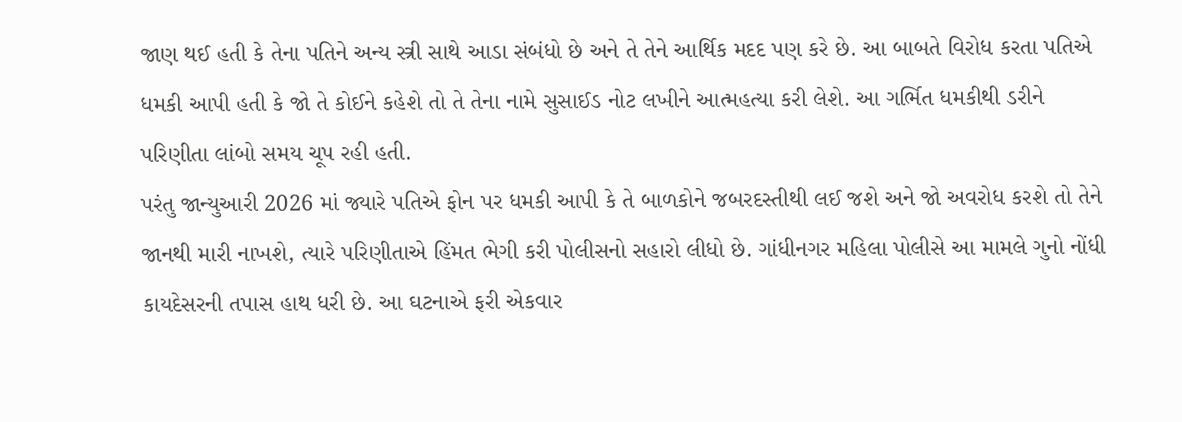જાણ થઈ હતી કે તેના પતિને અન્ય સ્ત્રી સાથે આડા સંબંધો છે અને તે તેને આર્થિક મદદ પણ કરે છે. આ બાબતે વિરોધ કરતા પતિએ ધમકી આપી હતી કે જો તે કોઈને કહેશે તો તે તેના નામે સુસાઈડ નોટ લખીને આત્મહત્યા કરી લેશે. આ ગર્ભિત ધમકીથી ડરીને પરિણીતા લાંબો સમય ચૂપ રહી હતી.
પરંતુ જાન્યુઆરી 2026 માં જ્યારે પતિએ ફોન પર ધમકી આપી કે તે બાળકોને જબરદસ્તીથી લઈ જશે અને જો અવરોધ કરશે તો તેને જાનથી મારી નાખશે, ત્યારે પરિણીતાએ હિંમત ભેગી કરી પોલીસનો સહારો લીધો છે. ગાંધીનગર મહિલા પોલીસે આ મામલે ગુનો નોંધી કાયદેસરની તપાસ હાથ ધરી છે. આ ઘટનાએ ફરી એકવાર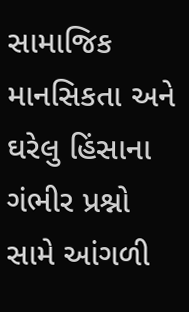સામાજિક માનસિકતા અને ઘરેલુ હિંસાના ગંભીર પ્રશ્નો સામે આંગળી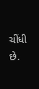ચીંધી છે.